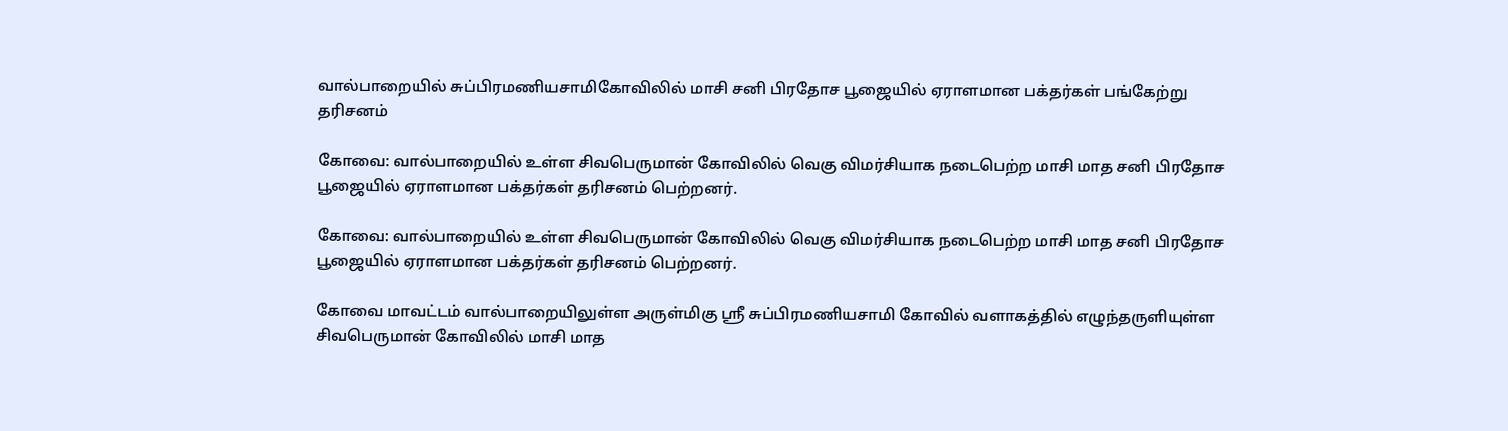வால்பாறையில் சுப்பிரமணியசாமிகோவிலில் மாசி சனி பிரதோச பூஜையில் ஏராளமான பக்தர்கள் பங்கேற்று தரிசனம்

கோவை: வால்பாறையில் உள்ள சிவபெருமான் கோவிலில் வெகு விமர்சியாக நடைபெற்ற மாசி மாத சனி பிரதோச பூஜையில் ஏராளமான பக்தர்கள் தரிசனம் பெற்றனர்.

கோவை: வால்பாறையில் உள்ள சிவபெருமான் கோவிலில் வெகு விமர்சியாக நடைபெற்ற மாசி மாத சனி பிரதோச பூஜையில் ஏராளமான பக்தர்கள் தரிசனம் பெற்றனர்.

கோவை மாவட்டம் வால்பாறையிலுள்ள அருள்மிகு ஸ்ரீ சுப்பிரமணியசாமி கோவில் வளாகத்தில் எழுந்தருளியுள்ள சிவபெருமான் கோவிலில் மாசி மாத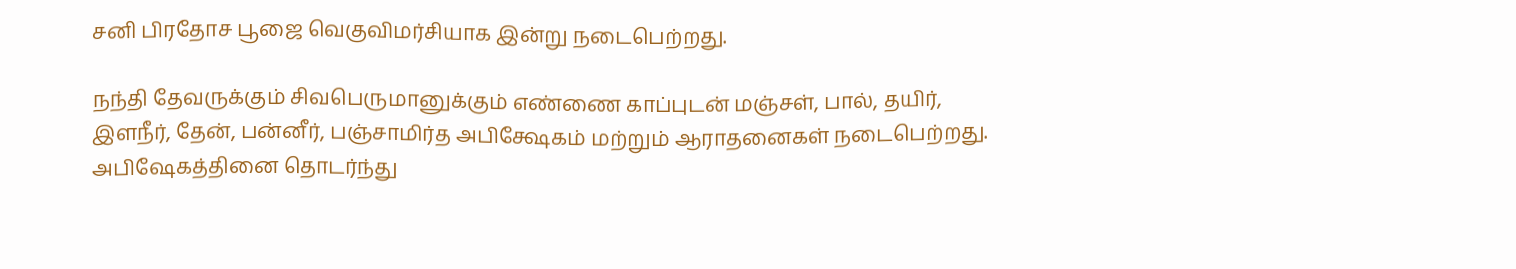சனி பிரதோச பூஜை வெகுவிமர்சியாக இன்று நடைபெற்றது.

நந்தி தேவருக்கும் சிவபெருமானுக்கும் எண்ணை காப்புடன் மஞ்சள், பால், தயிர், இளநீர், தேன், பன்னீர், பஞ்சாமிர்த அபிக்ஷேகம் மற்றும் ஆராதனைகள் நடைபெற்றது. அபிஷேகத்தினை தொடர்ந்து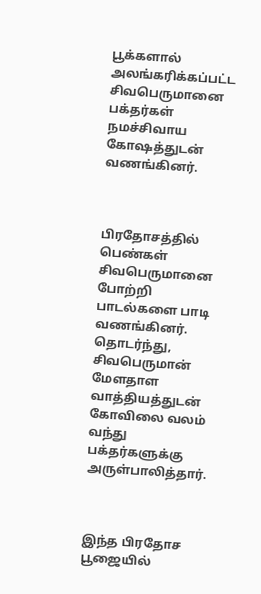பூக்களால் அலங்கரிக்கப்பட்ட சிவபெருமானை பக்தர்கள் நமச்சிவாய கோஷத்துடன் வணங்கினர்.



பிரதோசத்தில் பெண்கள் சிவபெருமானை போற்றி பாடல்களை பாடி வணங்கினர். தொடர்ந்து, சிவபெருமான் மேளதாள வாத்தியத்துடன் கோவிலை வலம் வந்து பக்தர்களுக்கு அருள்பாலித்தார்.



இந்த பிரதோச பூஜையில்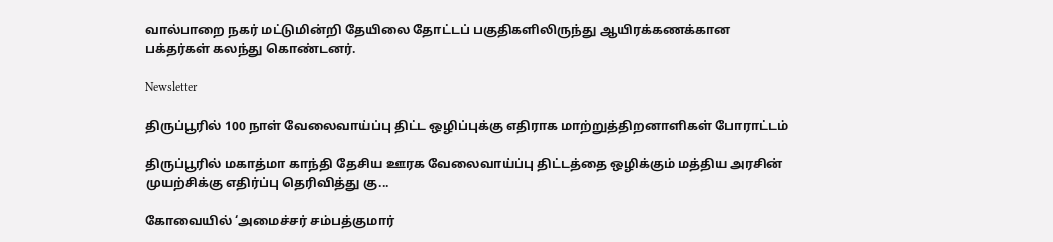வால்பாறை நகர் மட்டுமின்றி தேயிலை தோட்டப் பகுதிகளிலிருந்து ஆயிரக்கணக்கான பக்தர்கள் கலந்து கொண்டனர்.

Newsletter

திருப்பூரில் 100 நாள் வேலைவாய்ப்பு திட்ட ஒழிப்புக்கு எதிராக மாற்றுத்திறனாளிகள் போராட்டம்

திருப்பூரில் மகாத்மா காந்தி தேசிய ஊரக வேலைவாய்ப்பு திட்டத்தை ஒழிக்கும் மத்திய அரசின் முயற்சிக்கு எதிர்ப்பு தெரிவித்து கு...

கோவையில் ‘அமைச்சர் சம்பத்குமார்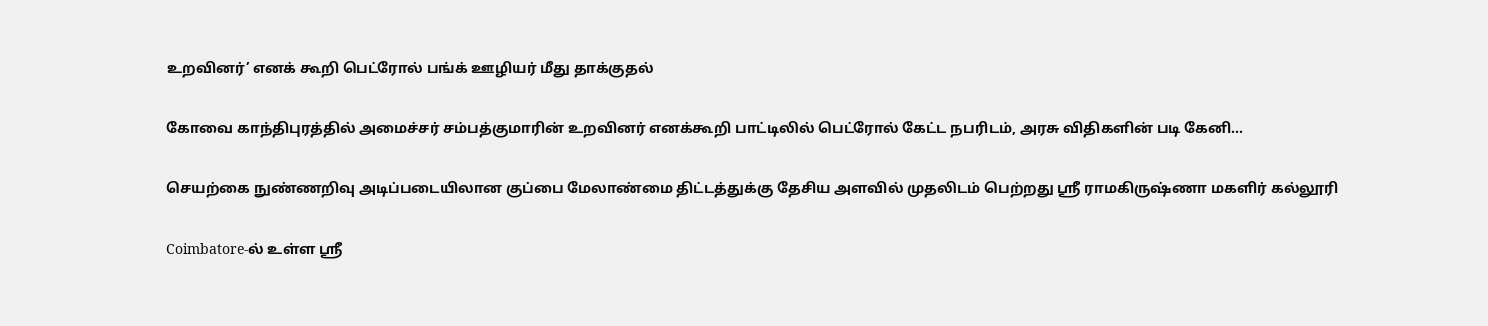உறவினர்’ எனக் கூறி பெட்ரோல் பங்க் ஊழியர் மீது தாக்குதல்

கோவை காந்திபுரத்தில் அமைச்சர் சம்பத்குமாரின் உறவினர் எனக்கூறி பாட்டிலில் பெட்ரோல் கேட்ட நபரிடம், அரசு விதிகளின் படி கேனி...

செயற்கை நுண்ணறிவு அடிப்படையிலான குப்பை மேலாண்மை திட்டத்துக்கு தேசிய அளவில் முதலிடம் பெற்றது ஶ்ரீ ராமகிருஷ்ணா மகளிர் கல்லூரி

Coimbatore-ல் உள்ள ஶ்ரீ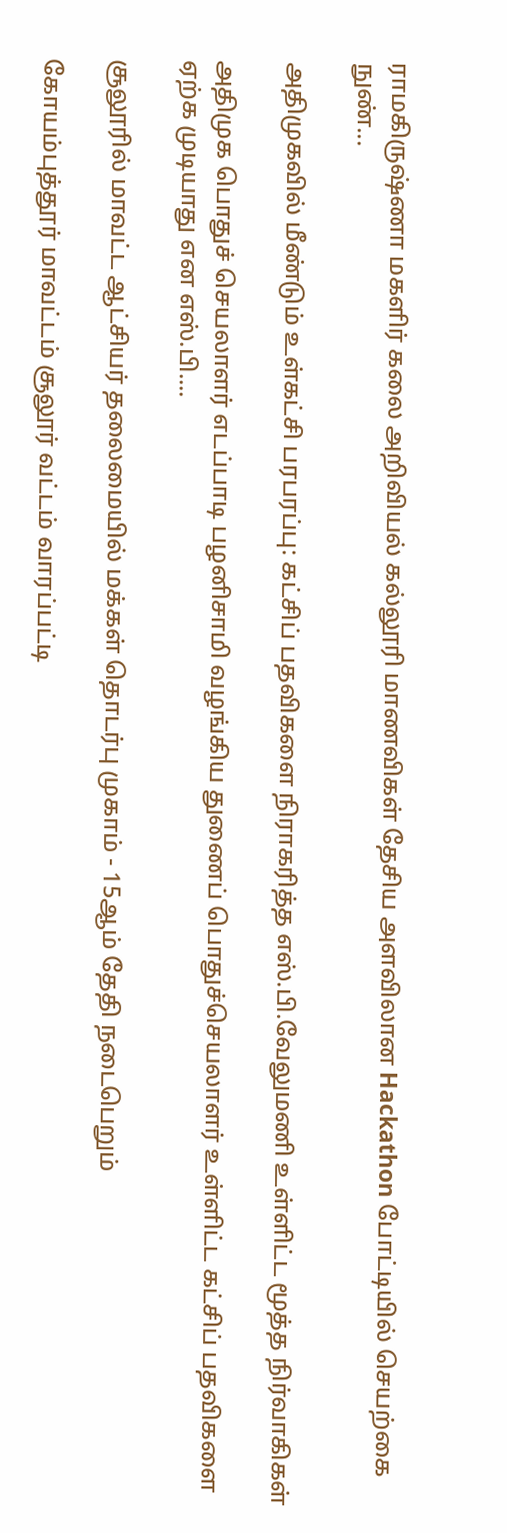ராமகிருஷ்ணா மகளிர் கலை அறிவியல் கல்லூரி மாணவிகள் தேசிய அளவிலான Hackathon போட்டியில் செயற்கை நுண்...

அதிமுகவில் மீண்டும் உள்கட்சி பரபரப்பு: கட்சிப் பதவிகளை நிராகரித்த எஸ்.பி.வேலுமணி உள்ளிட்ட மூத்த நிர்வாகிகள்

அதிமுக பொதுச் செயலாளர் எடப்பாடி பழனிசாமி வழங்கிய துணைப் பொதுச்செயலாளர் உள்ளிட்ட கட்சிப் பதவிகளை ஏற்க முடியாது என எஸ்.பி....

சூலூரில் மாவட்ட ஆட்சியர் தலைமையில் மக்கள் தொடர்பு முகாம் - 15ஆம் தேதி நடைபெறும்

கோயம்புத்தூர் மாவட்டம் சூலூர் வட்டம் வாரப்பட்டி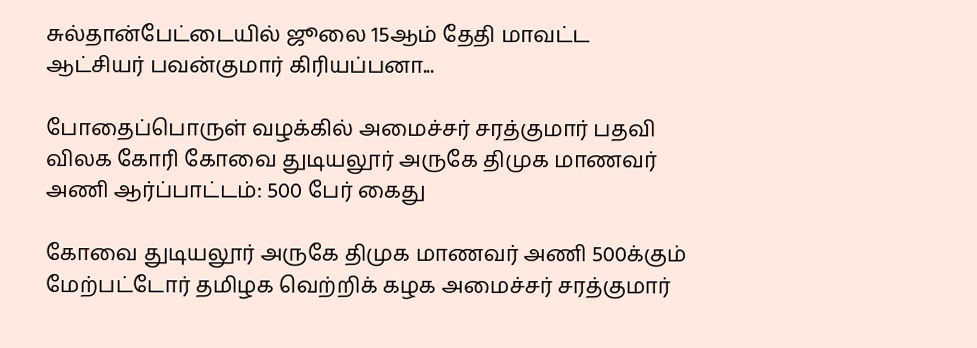சுல்தான்பேட்டையில் ஜூலை 15ஆம் தேதி மாவட்ட ஆட்சியர் பவன்குமார் கிரியப்பனா...

போதைப்பொருள் வழக்கில் அமைச்சர் சரத்குமார் பதவி விலக கோரி கோவை துடியலூர் அருகே திமுக மாணவர் அணி ஆர்ப்பாட்டம்: 500 பேர் கைது

கோவை துடியலூர் அருகே திமுக மாணவர் அணி 500க்கும் மேற்பட்டோர் தமிழக வெற்றிக் கழக அமைச்சர் சரத்குமார்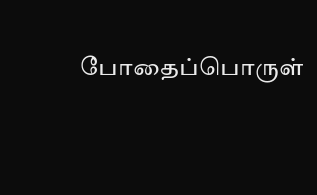போதைப்பொருள்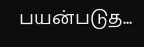பயன்படுத...